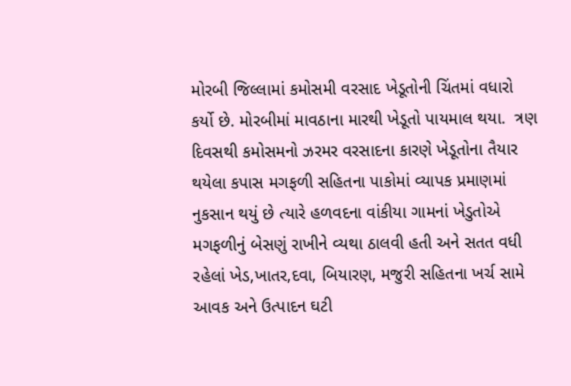મોરબી જિલ્લામાં કમોસમી વરસાદ ખેડૂતોની ચિંતમાં વધારો કર્યો છે. મોરબીમાં માવઠાના મારથી ખેડૂતો પાયમાલ થયા.  ત્રણ દિવસથી કમોસમનો ઝરમર વરસાદના કારણે ખેડૂતોના તૈયાર થયેલા કપાસ મગફળી સહિતના પાકોમાં વ્યાપક પ્રમાણમાં નુકસાન થયું છે ત્યારે હળવદના વાંકીયા ગામનાં ખેડુતોએ મગફળીનું બેસણું રાખીને વ્યથા ઠાલવી હતી અને સતત વધી રહેલાં ખેડ,ખાતર,દવા, બિયારણ, મજુરી સહિતના ખર્ચ સામે આવક અને ઉત્પાદન ઘટી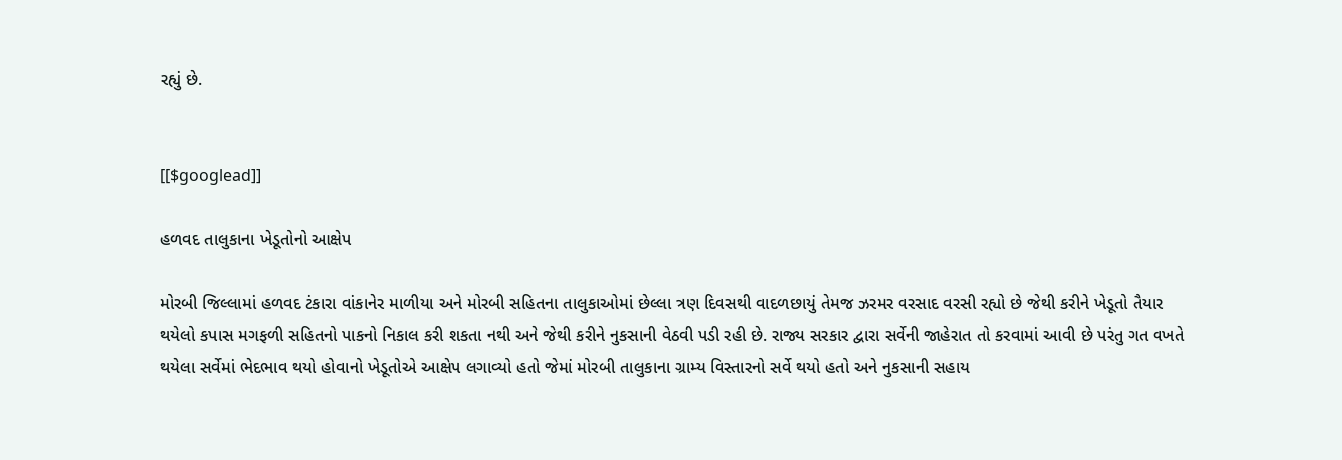રહ્યું છે.


[[$googlead]]

હળવદ તાલુકાના ખેડૂતોનો આક્ષેપ

મોરબી જિલ્લામાં હળવદ ટંકારા વાંકાનેર માળીયા અને મોરબી સહિતના તાલુકાઓમાં છેલ્લા ત્રણ દિવસથી વાદળછાયું તેમજ ઝરમર વરસાદ વરસી રહ્યો છે જેથી કરીને ખેડૂતો તૈયાર થયેલો કપાસ મગફળી સહિતનો પાકનો નિકાલ કરી શકતા નથી અને જેથી કરીને નુકસાની વેઠવી પડી રહી છે. રાજ્ય સરકાર દ્વારા સર્વેની જાહેરાત તો કરવામાં આવી છે પરંતુ ગત વખતે થયેલા સર્વેમાં ભેદભાવ થયો હોવાનો ખેડૂતોએ આક્ષેપ લગાવ્યો હતો જેમાં મોરબી તાલુકાના ગ્રામ્ય વિસ્તારનો સર્વે થયો હતો અને નુકસાની સહાય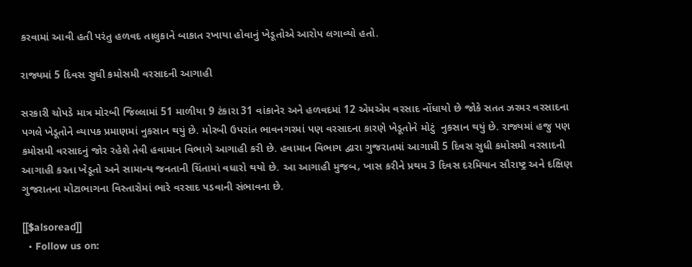કરવામાં આવી હતી પરંતુ હળવદ તાલુકાને બાકાત રખાયા હોવાનું ખેડૂતોએ આરોપ લગાવ્યો હતો.

રાજ્યમાં 5 દિવસ સુધી કમોસમી વરસાદની આગાહી

સરકારી ચોપડે માત્ર મોરબી જિલ્લામાં 51 માળીયા 9 ટંકારા 31 વાંકાનેર અને હળવદમાં 12 એમએમ વરસાદ નોંધાયો છે જોકે સતત ઝરમર વરસાદના પગલે ખેડૂતોને વ્યાપક પ્રમાણમાં નુકસાન થયું છે. મોરબી ઉપરાંત ભાવનગરમાં પણ વરસાદના કારણે ખેડૂતોને મોટું  નુકસાન થયું છે. રાજ્યમાં હજુ પણ કમોસમી વરસાદનું જોર રહેશે તેવી હવામાન વિભાગે આગાહી કરી છે. હવામાન વિભાગ દ્વારા ગુજરાતમાં આગામી 5 દિવસ સુધી કમોસમી વરસાદની આગાહી કરતા ખેડૂતો અને સામાન્ય જનતાની ચિંતામાં વધારો થયો છે. આ આગાહી મુજબ, ખાસ કરીને પ્રથમ 3 દિવસ દરમિયાન સૌરાષ્ટ્ર અને દક્ષિણ ગુજરાતના મોટાભાગના વિસ્તારોમાં ભારે વરસાદ પડવાની સંભાવના છે.

[[$alsoread]]
  • Follow us on: